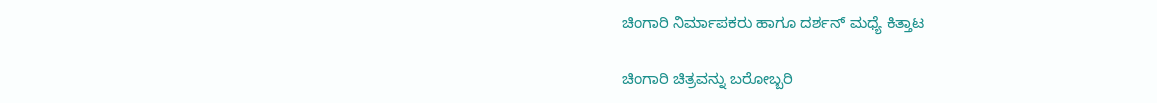ಚಿಂಗಾರಿ ನಿರ್ಮಾಪಕರು ಹಾಗೂ ದರ್ಶನ್ ಮಧ್ಯೆ ಕಿತ್ತಾಟ

ಚಿಂಗಾರಿ ಚಿತ್ರವನ್ನು ಬರೋಬ್ಬರಿ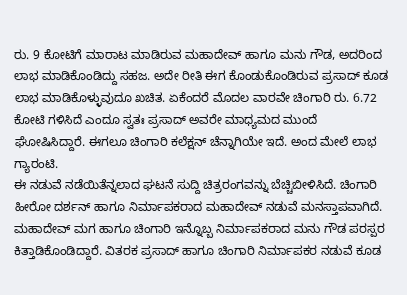ರು. 9 ಕೋಟಿಗೆ ಮಾರಾಟ ಮಾಡಿರುವ ಮಹಾದೇವ್ ಹಾಗೂ ಮನು ಗೌಡ, ಅದರಿಂದ ಲಾಭ ಮಾಡಿಕೊಂಡಿದ್ದು ಸಹಜ. ಅದೇ ರೀತಿ ಈಗ ಕೊಂಡುಕೊಂಡಿರುವ ಪ್ರಸಾದ್ ಕೂಡ ಲಾಭ ಮಾಡಿಕೊಳ್ಳುವುದೂ ಖಚಿತ. ಏಕೆಂದರೆ ಮೊದಲ ವಾರವೇ ಚಿಂಗಾರಿ ರು. 6.72 ಕೋಟಿ ಗಳಿಸಿದೆ ಎಂದೂ ಸ್ವತಃ ಪ್ರಸಾದ್ ಅವರೇ ಮಾಧ್ಯಮದ ಮುಂದೆ ಘೋಷಿಸಿದ್ದಾರೆ. ಈಗಲೂ ಚಿಂಗಾರಿ ಕಲೆಕ್ಷನ್ ಚೆನ್ನಾಗಿಯೇ ಇದೆ. ಅಂದ ಮೇಲೆ ಲಾಭ ಗ್ಯಾರಂಟಿ.
ಈ ನಡುವೆ ನಡೆಯಿತೆನ್ನಲಾದ ಘಟನೆ ಸುದ್ದಿ ಚಿತ್ರರಂಗವನ್ನು ಬೆಚ್ಚಿಬೀಳಿಸಿದೆ. ಚಿಂಗಾರಿ ಹೀರೋ ದರ್ಶನ್ ಹಾಗೂ ನಿರ್ಮಾಪಕರಾದ ಮಹಾದೇವ್ ನಡುವೆ ಮನಸ್ತಾಪವಾಗಿದೆ. ಮಹಾದೇವ್ ಮಗ ಹಾಗೂ ಚಿಂಗಾರಿ ಇನ್ನೊಬ್ಬ ನಿರ್ಮಾಪಕರಾದ ಮನು ಗೌಡ ಪರಸ್ಪರ ಕಿತ್ತಾಡಿಕೊಂಡಿದ್ದಾರೆ. ವಿತರಕ ಪ್ರಸಾದ್ ಹಾಗೂ ಚಿಂಗಾರಿ ನಿರ್ಮಾಪಕರ ನಡುವೆ ಕೂಡ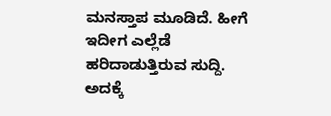ಮನಸ್ತಾಪ ಮೂಡಿದೆ. ಹೀಗೆ ಇದೀಗ ಎಲ್ಲೆಡೆ ಹರಿದಾಡುತ್ತಿರುವ ಸುದ್ದಿ.
ಅದಕ್ಕೆ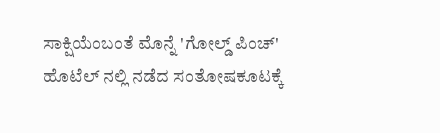ಸಾಕ್ಷಿಯೆಂಬಂತೆ ಮೊನ್ನೆ 'ಗೋಲ್ಡ್ ಪಿಂಚ್' ಹೊಟೆಲ್ ನಲ್ಲಿ ನಡೆದ ಸಂತೋಷಕೂಟಕ್ಕೆ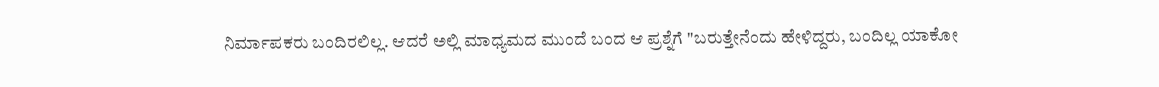ನಿರ್ಮಾಪಕರು ಬಂದಿರಲಿಲ್ಲ. ಆದರೆ ಅಲ್ಲಿ ಮಾಧ್ಯಮದ ಮುಂದೆ ಬಂದ ಆ ಪ್ರಶ್ನೆಗೆ "ಬರುತ್ತೇನೆಂದು ಹೇಳಿದ್ದರು, ಬಂದಿಲ್ಲ ಯಾಕೋ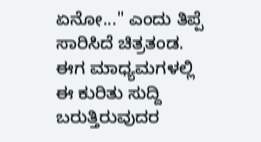ಏನೋ..." ಎಂದು ತಿಪ್ಪೆ ಸಾರಿಸಿದೆ ಚಿತ್ರತಂಡ. ಈಗ ಮಾಧ್ಯಮಗಳಲ್ಲಿ ಈ ಕುರಿತು ಸುದ್ದಿ ಬರುತ್ತಿರುವುದರ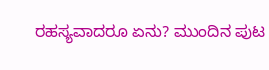ರಹಸ್ಯವಾದರೂ ಏನು? ಮುಂದಿನ ಪುಟ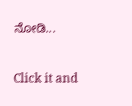ನೋಡಿ...


Click it and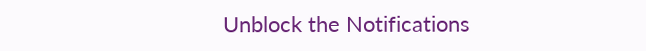Unblock the Notifications